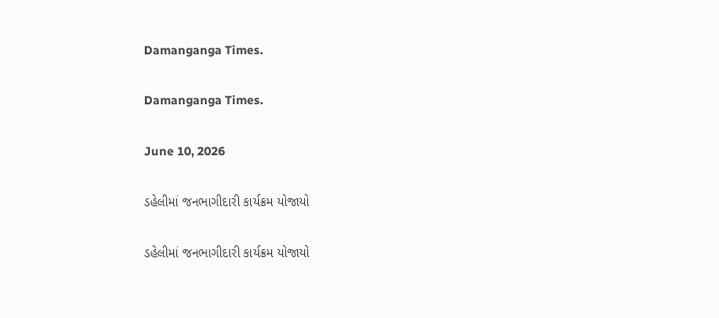Damanganga Times.

Damanganga Times.

June 10, 2026

ડહેલીમાં જનભાગીદારી કાર્યક્રમ યોજાયો

ડહેલીમાં જનભાગીદારી કાર્યક્રમ યોજાયો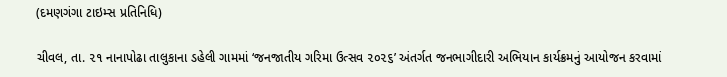(દમણગંગા ટાઇમ્સ પ્રતિનિધિ)

ચીવલ, તા. ૨૧ નાનાપોઢા તાલુકાના ડહેલી ગામમાં ‘જનજાતીય ગરિમા ઉત્સવ ૨૦૨૬’ અંતર્ગત જનભાગીદારી અભિયાન કાર્યક્રમનું આયોજન કરવામાં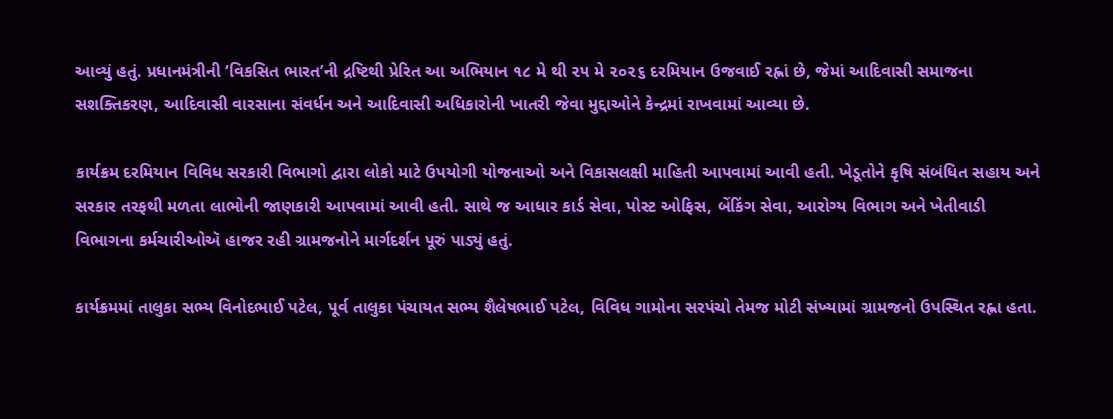આવ્યું હતું. પ્રધાનમંત્રીની ‘વિકસિત ભારત’ની દ્રષ્ટિથી પ્રેરિત આ અભિયાન ૧૮ મે થી ૨૫ મે ૨૦૨૬ દરમિયાન ઉજવાઈ રહ્નાં છે, જેમાં આદિવાસી સમાજના સશક્તિકરણ, આદિવાસી વારસાના સંવર્ધન અને આદિવાસી અધિકારોની ખાતરી જેવા મુદ્દાઓને કેન્દ્રમાં રાખવામાં આવ્યા છે.

કાર્યક્રમ દરમિયાન વિવિધ સરકારી વિભાગો દ્વારા લોકો માટે ઉપયોગી યોજનાઓ અને વિકાસલક્ષી માહિતી આપવામાં આવી હતી. ખેડૂતોને કૃષિ સંબંધિત સહાય અને સરકાર તરફથી મળતા લાભોની જાણકારી આપવામાં આવી હતી. સાથે જ આધાર કાર્ડ સેવા, પોસ્ટ ઓફિસ, બેંકિંગ સેવા, આરોગ્ય વિભાગ અને ખેતીવાડી વિભાગના કર્મચારીઓઍ હાજર રહી ગ્રામજનોને માર્ગદર્શન પૂરું પાડ્યું હતું.

કાર્યક્રમમાં તાલુકા સભ્ય વિનોદભાઈ પટેલ, પૂર્વ તાલુકા પંચાયત સભ્ય શૈલેષભાઈ પટેલ, વિવિધ ગામોના સરપંચો તેમજ મોટી સંખ્યામાં ગ્રામજનો ઉપસ્થિત રહ્ના હતા.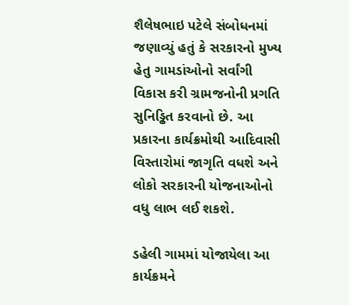શૈલેષભાઇ પટેલે સંબોધનમાં જણાવ્યું હતું કે સરકારનો મુખ્ય હેતુ ગામડાંઓનો સર્વાંગી વિકાસ કરી ગ્રામજનોની પ્રગતિ સુનિડ્ઢિત કરવાનો છે. આ પ્રકારના કાર્યક્રમોથી આદિવાસી વિસ્તારોમાં જાગૃતિ વધશે અને લોકો સરકારની યોજનાઓનો વધુ લાભ લઈ શકશે.

ડહેલી ગામમાં યોજાયેલા આ કાર્યક્રમને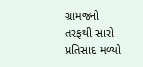ગ્રામજનો તરફથી સારો પ્રતિસાદ મળ્યો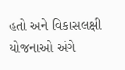હતો અને વિકાસલક્ષી યોજનાઓ અંગે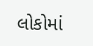લોકોમાં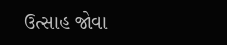ઉત્સાહ જોવા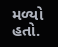મળ્યો હતો.